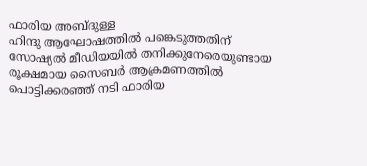ഫാരിയ അബ്ദുള്ള
ഹിന്ദു ആഘോഷത്തിൽ പങ്കെടുത്തതിന് സോഷ്യൽ മീഡിയയിൽ തനിക്കുനേരെയുണ്ടായ രൂക്ഷമായ സൈബർ ആക്രമണത്തിൽ പൊട്ടിക്കരഞ്ഞ് നടി ഫാരിയ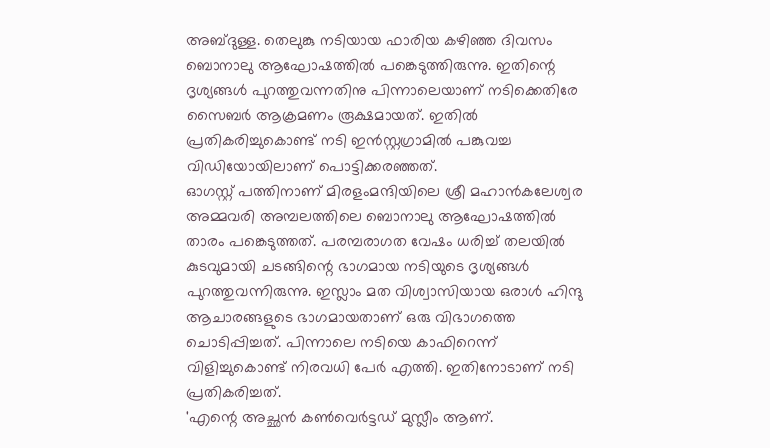അബ്ദുള്ള. തെലുങ്കു നടിയായ ഫാരിയ കഴിഞ്ഞ ദിവസം ബൊനാലു ആഘോഷത്തിൽ പങ്കെടുത്തിരുന്നു. ഇതിന്റെ ദൃശ്യങ്ങൾ പുറത്തുവന്നതിനു പിന്നാലെയാണ് നടിക്കെതിരേ സൈബർ ആക്രമണം രൂക്ഷമായത്. ഇതിൽ പ്രതികരിച്ചുകൊണ്ട് നടി ഇൻസ്റ്റഗ്രാമിൽ പങ്കുവച്ച വിഡിയോയിലാണ് പൊട്ടിക്കരഞ്ഞത്.
ഓഗസ്റ്റ് പത്തിനാണ് മിരളംമന്ദിയിലെ ശ്രീ മഹാൻകലേശ്വര അമ്മവരി അമ്പലത്തിലെ ബൊനാലു ആഘോഷത്തിൽ താരം പങ്കെടുത്തത്. പരമ്പരാഗത വേഷം ധരിച്ച് തലയിൽ കുടവുമായി ചടങ്ങിന്റെ ഭാഗമായ നടിയുടെ ദൃശ്യങ്ങൾ പുറത്തുവന്നിരുന്നു. ഇസ്ലാം മത വിശ്വാസിയായ ഒരാൾ ഹിന്ദു ആചാരങ്ങളുടെ ഭാഗമായതാണ് ഒരു വിഭാഗത്തെ ചൊടിപ്പിച്ചത്. പിന്നാലെ നടിയെ കാഫിറെന്ന് വിളിച്ചുകൊണ്ട് നിരവധി പേർ എത്തി. ഇതിനോടാണ് നടി പ്രതികരിച്ചത്.
'എന്റെ അച്ഛൻ കൺവെർട്ടഡ് മുസ്ലീം ആണ്.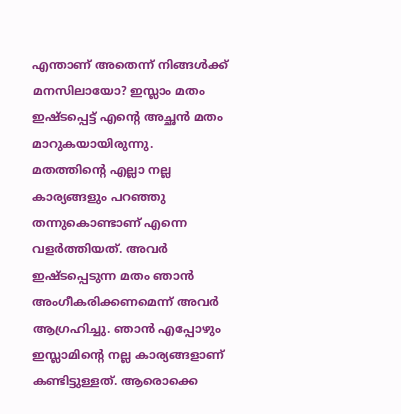എന്താണ് അതെന്ന് നിങ്ങൾക്ക് മനസിലായോ? ഇസ്ലാം മതം ഇഷ്ടപ്പെട്ട് എന്റെ അച്ഛൻ മതം മാറുകയായിരുന്നു. മതത്തിന്റെ എല്ലാ നല്ല കാര്യങ്ങളും പറഞ്ഞു തന്നുകൊണ്ടാണ് എന്നെ വളർത്തിയത്. അവർ ഇഷ്ടപ്പെടുന്ന മതം ഞാൻ അംഗീകരിക്കണമെന്ന് അവർ ആഗ്രഹിച്ചു. ഞാൻ എപ്പോഴും ഇസ്ലാമിന്റെ നല്ല കാര്യങ്ങളാണ് കണ്ടിട്ടുള്ളത്. ആരൊക്കെ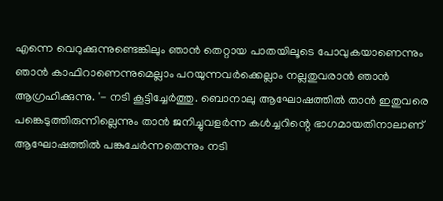എന്നെ വെറുക്കുന്നുണ്ടെങ്കിലും ഞാൻ തെറ്റായ പാതയിലൂടെ പോവുകയാണെന്നും ഞാൻ കാഫിറാണെന്നുമെല്ലാം പറയുന്നവർക്കെല്ലാം നല്ലതുവരാൻ ഞാൻ ആഗ്രഹിക്കുന്നു. '- നടി കൂട്ടിച്ചേർത്തു. ബൊനാലു ആഘോഷത്തിൽ താൻ ഇതുവരെ പങ്കെടുത്തിരുന്നില്ലെന്നും താൻ ജനിച്ചുവളർന്ന കൾച്ചറിന്റെ ഭാഗമായതിനാലാണ് ആഘോഷത്തിൽ പങ്കുചേർന്നതെന്നും നടി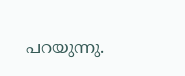പറയുന്നു.